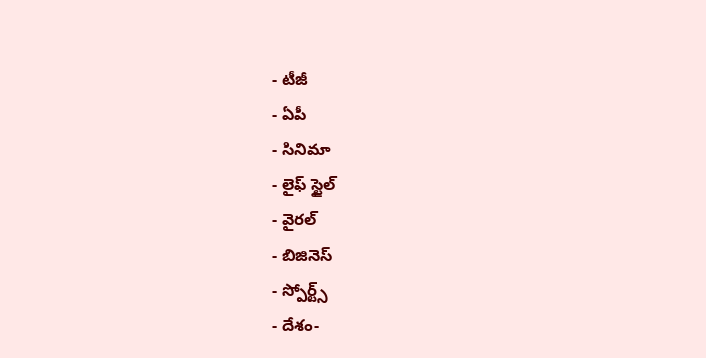- టీజీ
- ఏపీ
- సినిమా
- లైఫ్ స్టైల్
- వైరల్
- బిజినెస్
- స్పోర్ట్స్
- దేశం-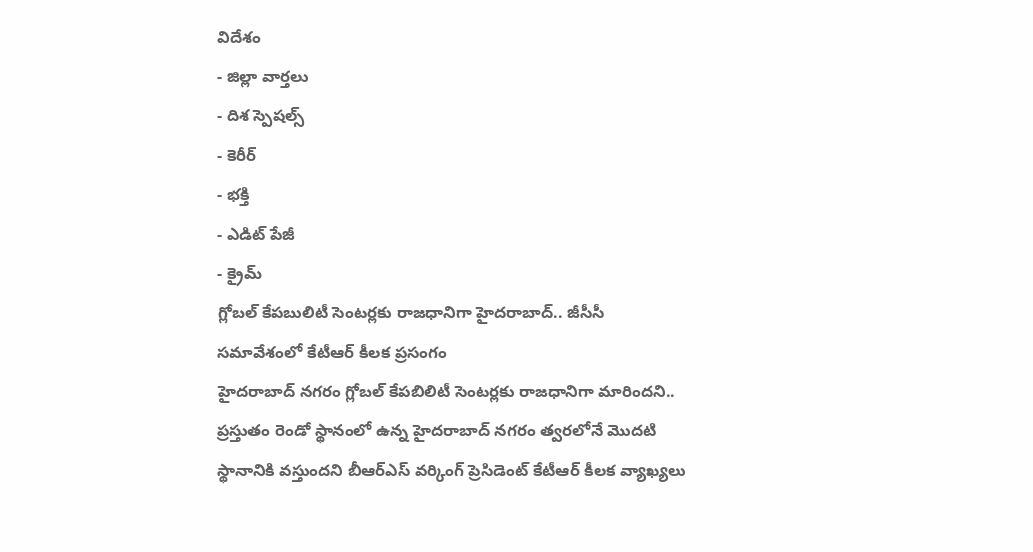విదేశం
- జిల్లా వార్తలు
- దిశ స్పెషల్స్
- కెరీర్
- భక్తి
- ఎడిట్ పేజీ
- క్రైమ్
గ్లోబల్ కేపబులిటీ సెంటర్లకు రాజధానిగా హైదరాబాద్.. జీసీసీ సమావేశంలో కేటీఆర్ కీలక ప్రసంగం
హైదరాబాద్ నగరం గ్లోబల్ కేపబిలిటీ సెంటర్లకు రాజధానిగా మారిందని.. ప్రస్తుతం రెండో స్థానంలో ఉన్న హైదరాబాద్ నగరం త్వరలోనే మొదటి స్థానానికి వస్తుందని బీఆర్ఎస్ వర్కింగ్ ప్రెసిడెంట్ కేటీఆర్ కీలక వ్యాఖ్యలు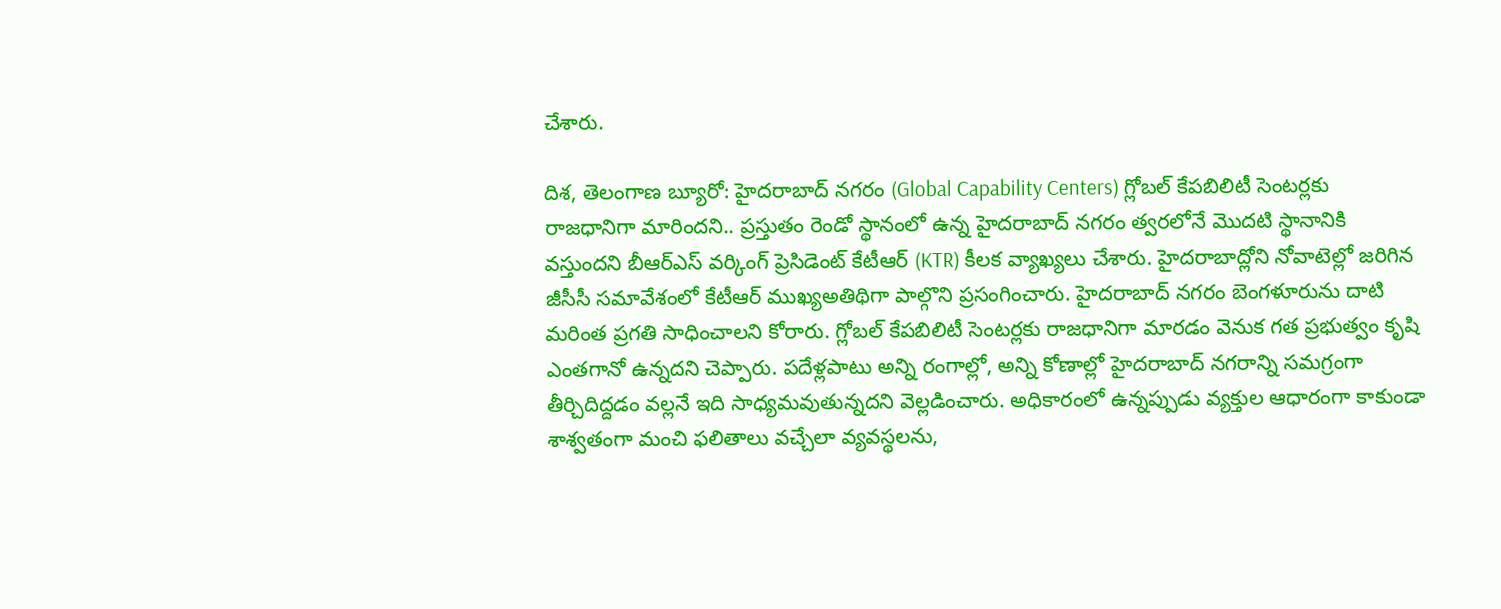చేశారు.

దిశ, తెలంగాణ బ్యూరో: హైదరాబాద్ నగరం (Global Capability Centers) గ్లోబల్ కేపబిలిటీ సెంటర్లకు రాజధానిగా మారిందని.. ప్రస్తుతం రెండో స్థానంలో ఉన్న హైదరాబాద్ నగరం త్వరలోనే మొదటి స్థానానికి వస్తుందని బీఆర్ఎస్ వర్కింగ్ ప్రెసిడెంట్ కేటీఆర్ (KTR) కీలక వ్యాఖ్యలు చేశారు. హైదరాబాద్లోని నోవాటెల్లో జరిగిన జీసీసీ సమావేశంలో కేటీఆర్ ముఖ్యఅతిథిగా పాల్గొని ప్రసంగించారు. హైదరాబాద్ నగరం బెంగళూరును దాటి మరింత ప్రగతి సాధించాలని కోరారు. గ్లోబల్ కేపబిలిటీ సెంటర్లకు రాజధానిగా మారడం వెనుక గత ప్రభుత్వం కృషి ఎంతగానో ఉన్నదని చెప్పారు. పదేళ్లపాటు అన్ని రంగాల్లో, అన్ని కోణాల్లో హైదరాబాద్ నగరాన్ని సమగ్రంగా తీర్చిదిద్దడం వల్లనే ఇది సాధ్యమవుతున్నదని వెల్లడించారు. అధికారంలో ఉన్నప్పుడు వ్యక్తుల ఆధారంగా కాకుండా శాశ్వతంగా మంచి ఫలితాలు వచ్చేలా వ్యవస్థలను,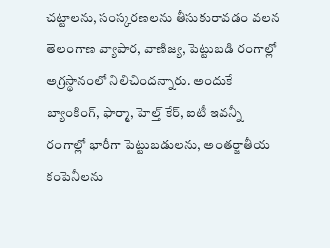చట్టాలను, సంస్కరణలను తీసుకురావడం వలన తెలంగాణ వ్యాపార, వాణిజ్య, పెట్టుబడి రంగాల్లో అగ్రస్థానంలో నిలిచిందన్నారు. అందుకే బ్యాంకింగ్, ఫార్మా, హెల్త్ కేర్, ఐటీ ఇవన్నీ రంగాల్లో భారీగా పెట్టుబడులను, అంతర్జాతీయ కంపెనీలను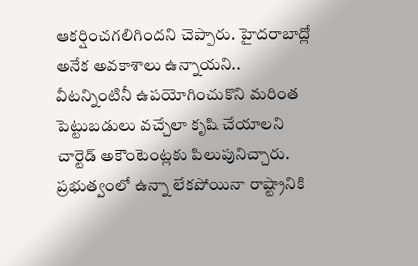ఆకర్షించగలిగిందని చెప్పారు. హైదరాబాద్లో అనేక అవకాశాలు ఉన్నాయని.. వీటన్నింటినీ ఉపయోగించుకొని మరింత పెట్టుబడులు వచ్చేలా కృషి చేయాలని చార్టెడ్ అకౌంటెంట్లకు పిలుపునిచ్చారు. ప్రభుత్వంలో ఉన్నా లేకపోయినా రాష్ట్రానికి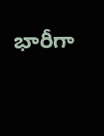భారీగా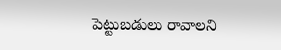పెట్టుబడులు రావాలని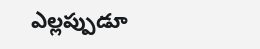ఎల్లప్పుడూ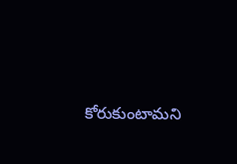కోరుకుంటామని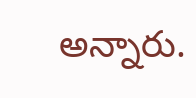అన్నారు.